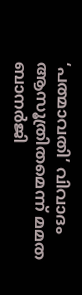‘പത്മാവതി’ വിവാദം ആസൂത്രിതമെന്ന് മമത ബാനര്‍ജി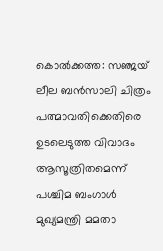കൊല്‍ക്കത്ത: സഞ്ജയ് ലീല ബന്‍സാലി ചിത്രം പത്മാവതിക്കെതിരെ ഉടലെടുത്ത വിവാദം ആസൂത്രിതമെന്ന് പശ്ചിമ ബംഗാള്‍ മുഖ്യമന്ത്രി മമതാ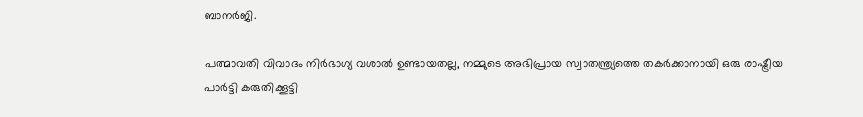ബാനര്‍ജി.

പത്മാവതി വിവാദം നിര്‍ഭാഗ്യ വശാല്‍ ഉണ്ടായതല്ല, നമ്മുടെ അഭിപ്രായ സ്വാതന്ത്ര്യത്തെ തകര്‍ക്കാനായി ഒരു രാഷ്ട്രീയ പാര്‍ട്ടി കരുതിക്കൂട്ടി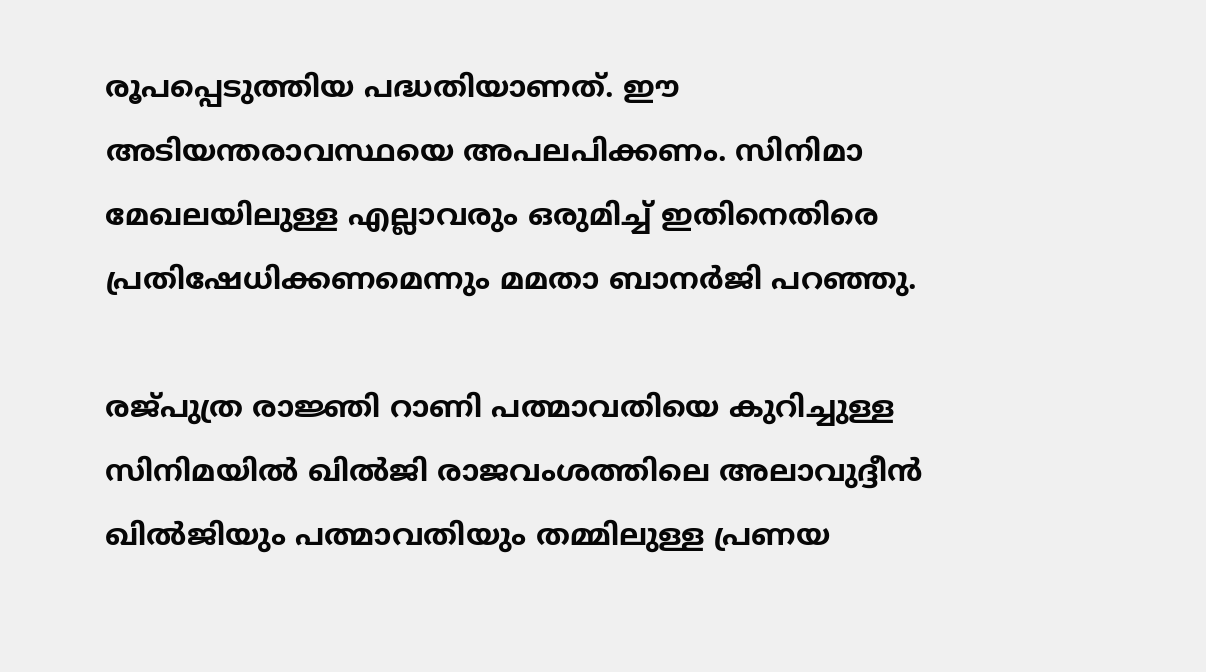രൂപപ്പെടുത്തിയ പദ്ധതിയാണത്. ഈ അടിയന്തരാവസ്ഥയെ അപലപിക്കണം. സിനിമാ മേഖലയിലുള്ള എല്ലാവരും ഒരുമിച്ച് ഇതിനെതിരെ പ്രതിഷേധിക്കണമെന്നും മമതാ ബാനര്‍ജി പറഞ്ഞു.

രജ്പുത്ര രാജ്ഞി റാണി പത്മാവതിയെ കുറിച്ചുള്ള സിനിമയില്‍ ഖില്‍ജി രാജവംശത്തിലെ അലാവുദ്ദീന്‍ ഖില്‍ജിയും പത്മാവതിയും തമ്മിലുള്ള പ്രണയ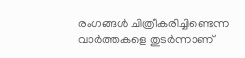രംഗങ്ങള്‍ ചിത്രീകരിച്ചിണ്ടെന്ന വാര്‍ത്തകളെ തുടര്‍ന്നാണ്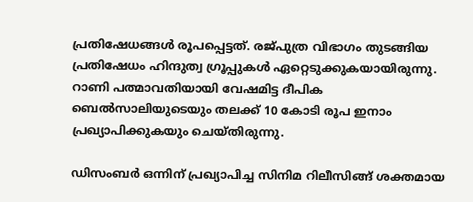പ്രതിഷേധങ്ങള്‍ രൂപപ്പെട്ടത്. രജ്പുത്ര വിഭാഗം തുടങ്ങിയ പ്രതിഷേധം ഹിന്ദുത്വ ഗ്രൂപ്പുകള്‍ ഏറ്റെടുക്കുകയായിരുന്നു. റാണി പത്മാവതിയായി വേഷമിട്ട ദീപിക ബെല്‍സാലിയുടെയും തലക്ക് 10 കോടി രൂപ ഇനാം പ്രഖ്യാപിക്കുകയും ചെയ്തിരുന്നു.

ഡിസംബര്‍ ഒന്നിന് പ്രഖ്യാപിച്ച സിനിമ റിലീസിങ്ങ് ശക്തമായ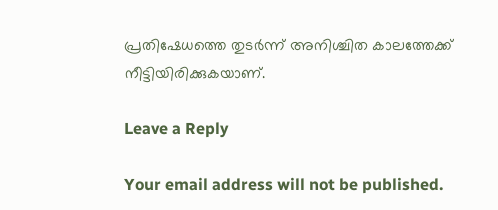പ്രതിഷേധത്തെ തുടര്‍ന്ന് അനിശ്ചിത കാലത്തേക്ക് നീട്ടിയിരിക്കുകയാണ്.

Leave a Reply

Your email address will not be published.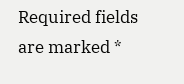Required fields are marked *